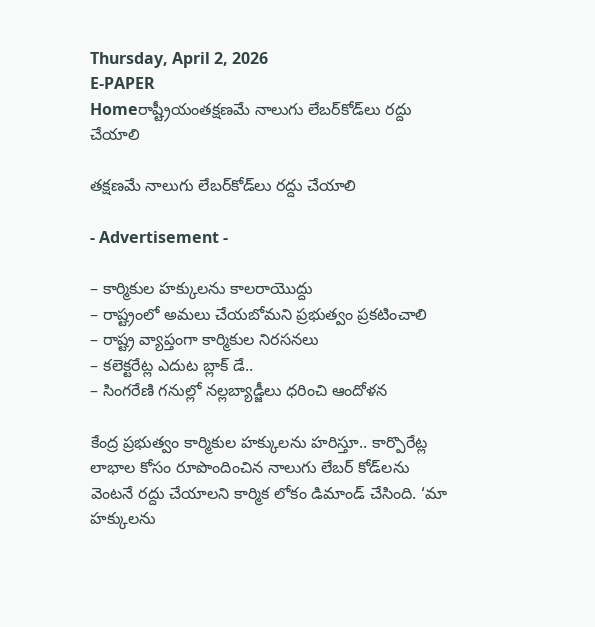Thursday, April 2, 2026
E-PAPER
Homeరాష్ట్రీయంతక్షణమే నాలుగు లేబర్‌కోడ్‌లు రద్దు చేయాలి

తక్షణమే నాలుగు లేబర్‌కోడ్‌లు రద్దు చేయాలి

- Advertisement -

– కార్మికుల హక్కులను కాలరాయొద్దు
– రాష్ట్రంలో అమలు చేయబోమని ప్రభుత్వం ప్రకటించాలి
– రాష్ట్ర వ్యాప్తంగా కార్మికుల నిరసనలు
– కలెక్టరేట్ల ఎదుట బ్లాక్‌ డే..
– సింగరేణి గనుల్లో నల్లబ్యాడ్జీలు ధరించి ఆందోళన

కేంద్ర ప్రభుత్వం కార్మికుల హక్కులను హరిస్తూ.. కార్పొరేట్ల లాభాల కోసం రూపొందించిన నాలుగు లేబర్‌ కోడ్‌లను వెంటనే రద్దు చేయాలని కార్మిక లోకం డిమాండ్‌ చేసింది. ‘మా హక్కులను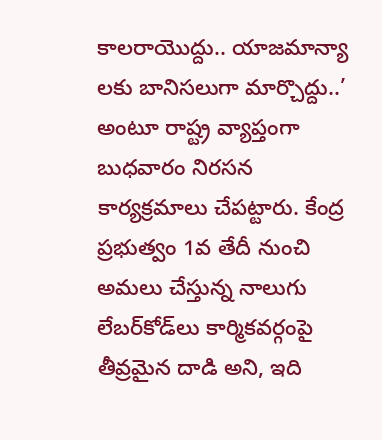కాలరాయొద్దు.. యాజమాన్యా లకు బానిసలుగా మార్చొద్దు..’ అంటూ రాష్ట్ర వ్యాప్తంగా బుధవారం నిరసన కార్యక్రమాలు చేపట్టారు. కేంద్ర ప్రభుత్వం 1వ తేదీ నుంచి అమలు చేస్తున్న నాలుగు లేబర్‌కోడ్‌లు కార్మికవర్గంపై తీవ్రమైన దాడి అని, ఇది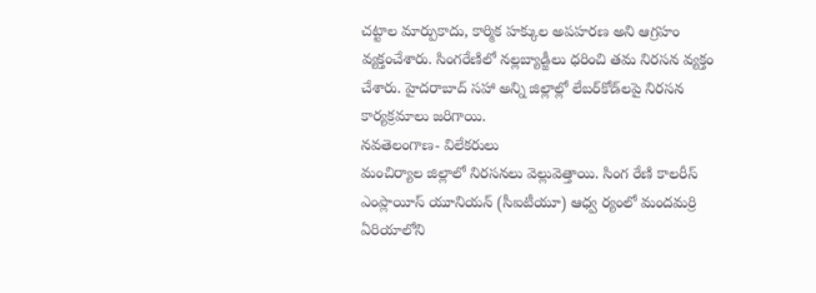చట్టాల మార్పుకాదు, కార్మిక హక్కుల అపహరణ అని ఆగ్రహం వ్యక్తంచేశారు. సింగరేణిలో నల్లబ్యాడ్జీలు ధరించి తమ నిరసన వ్యక్తం చేశారు. హైదరాబాద్‌ సహా అన్ని జిల్లాల్లో లేబర్‌కోడ్‌లపై నిరసన కార్యక్రమాలు జరిగాయి.
నవతెలంగాణ- విలేకరులు
మంచిర్యాల జిల్లాలో నిరసనలు వెల్లువెత్తాయి. సింగ రేణి కాలరీస్‌ ఎంప్లాయీస్‌ యూనియన్‌ (సీఐటీయూ) ఆధ్వ ర్యంలో మందమర్రి ఏరియాలోని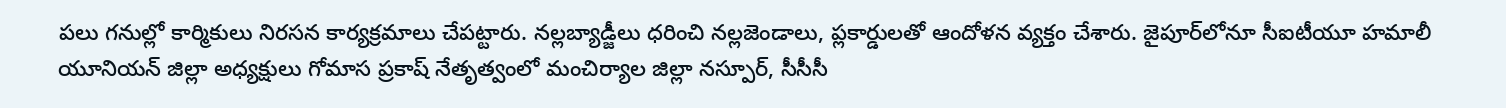పలు గనుల్లో కార్మికులు నిరసన కార్యక్రమాలు చేపట్టారు. నల్లబ్యాడ్జీలు ధరించి నల్లజెండాలు, ప్లకార్డులతో ఆందోళన వ్యక్తం చేశారు. జైపూర్‌లోనూ సీఐటీయూ హమాలీ యూనియన్‌ జిల్లా అధ్యక్షులు గోమాస ప్రకాష్‌ నేతృత్వంలో మంచిర్యాల జిల్లా నస్పూర్‌, సీసీసీ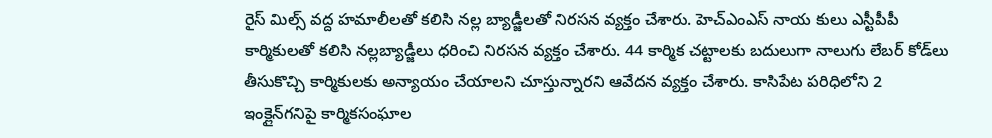రైస్‌ మిల్స్‌ వద్ద హమాలీలతో కలిసి నల్ల బ్యాడ్జీలతో నిరసన వ్యక్తం చేశారు. హెచ్‌ఎంఎస్‌ నాయ కులు ఎస్టీపీపీ కార్మికులతో కలిసి నల్లబ్యాడ్జీలు ధరించి నిరసన వ్యక్తం చేశారు. 44 కార్మిక చట్టాలకు బదులుగా నాలుగు లేబర్‌ కోడ్‌లు తీసుకొచ్చి కార్మికులకు అన్యాయం చేయాలని చూస్తున్నారని ఆవేదన వ్యక్తం చేశారు. కాసిపేట పరిధిలోని 2 ఇంక్లైన్‌గనిపై కార్మికసంఘాల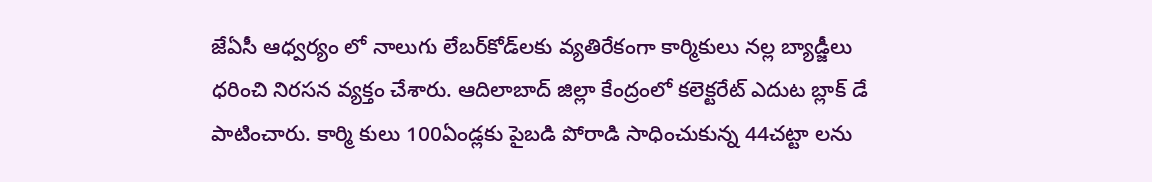జేఏసీ ఆధ్వర్యం లో నాలుగు లేబర్‌కోడ్‌లకు వ్యతిరేకంగా కార్మికులు నల్ల బ్యాడ్జీలు ధరించి నిరసన వ్యక్తం చేశారు. ఆదిలాబాద్‌ జిల్లా కేంద్రంలో కలెక్టరేట్‌ ఎదుట బ్లాక్‌ డే పాటించారు. కార్మి కులు 100ఏండ్లకు పైబడి పోరాడి సాధించుకున్న 44చట్టా లను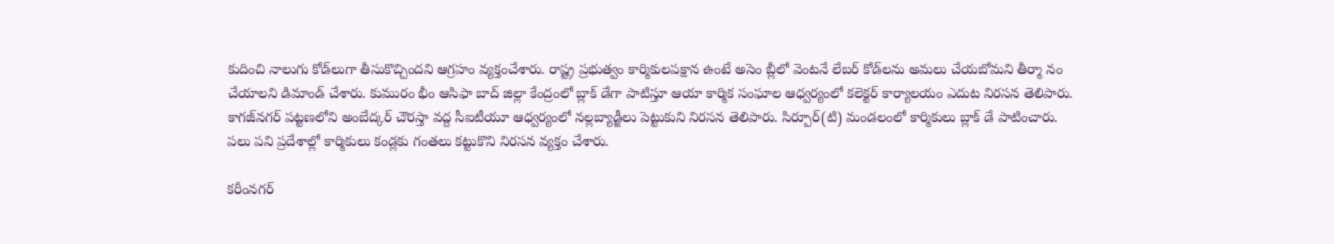కుదించి నాలుగు కోడ్‌లుగా తీసుకొచ్చిందని ఆగ్రహం వ్యక్తంచేశారు. రాష్ట్ర ప్రభుత్వం కార్మికులపక్షాన ఉంటే అసెం బ్లీలో వెంటనే లేబర్‌ కోడ్‌లను అమలు చేయబోమని తీర్మా నం చేయాలని డిమాండ్‌ చేశారు. కుమురం భీం ఆసిఫా బాద్‌ జిల్లా కేంద్రంలో బ్లాక్‌ డేగా పాటిస్తూ ఆయా కార్మిక సంఘాల ఆధ్వర్యంలో కలెక్టర్‌ కార్యాలయం ఎదుట నిరసన తెలిపారు. కాగజ్‌నగర్‌ పట్టణలోని అంబేద్కర్‌ చౌరస్తా వద్ద సీఐటీయూ ఆధ్వర్యంలో నల్లబ్యాడ్జీలు పెట్టుకుని నిరసన తెలిపారు. సిర్పూర్‌(టి) మండలంలో కార్మికులు బ్లాక్‌ డే పాటించారు. పలు పని ప్రదేశాల్లో కార్మికులు కండ్లకు గంతలు కట్టుకొని నిరసన వ్యక్తం చేశారు.

కరీంనగర్‌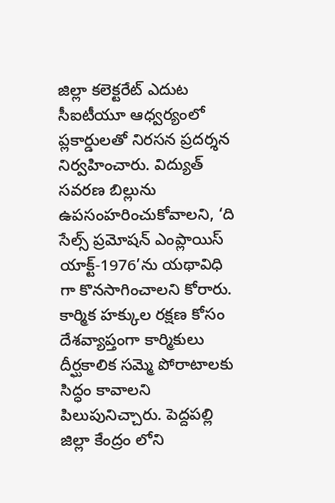జిల్లా కలెక్టరేట్‌ ఎదుట సీఐటీయూ ఆధ్వర్యంలో ప్లకార్డులతో నిరసన ప్రదర్శన నిర్వహించారు. విద్యుత్‌ సవరణ బిల్లును ఉపసంహరించుకోవాలని, ‘ది సేల్స్‌ ప్రమోషన్‌ ఎంప్లాయిస్‌ యాక్ట్‌-1976’ను యథావిధి గా కొనసాగించాలని కోరారు. కార్మిక హక్కుల రక్షణ కోసం దేశవ్యాప్తంగా కార్మికులు దీర్ఘకాలిక సమ్మె పోరాటాలకు సిద్ధం కావాలని పిలుపునిచ్చారు. పెద్దపల్లి జిల్లా కేంద్రం లోని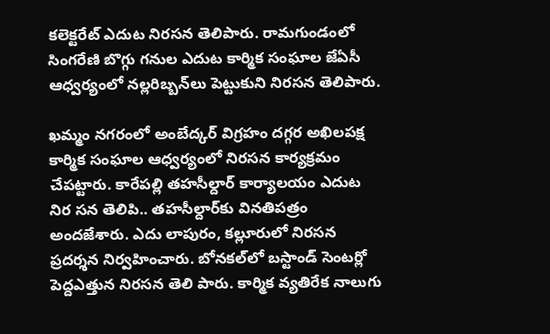కలెక్టరేట్‌ ఎదుట నిరసన తెలిపారు. రామగుండంలో సింగరేణి బొగ్గు గనుల ఎదుట కార్మిక సంఘాల జేఏసీ ఆధ్వర్యంలో నల్లరిబ్బన్‌లు పెట్టుకుని నిరసన తెలిపారు.

ఖమ్మం నగరంలో అంబేద్కర్‌ విగ్రహం దగ్గర అఖిలపక్ష కార్మిక సంఘాల ఆధ్వర్యంలో నిరసన కార్యక్రమం చేపట్టారు. కారేపల్లి తహసీల్దార్‌ కార్యాలయం ఎదుట నిర సన తెలిపి.. తహసీల్దార్‌కు వినతిపత్రం అందజేశారు. ఎదు లాపురం, కల్లూరులో నిరసన ప్రదర్శన నిర్వహించారు. బోనకల్‌లో బస్టాండ్‌ సెంటర్లో పెద్దఎత్తున నిరసన తెలి పారు. కార్మిక వ్యతిరేక నాలుగు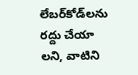లేబర్‌కోడ్‌లను రద్దు చేయా లని, వాటిని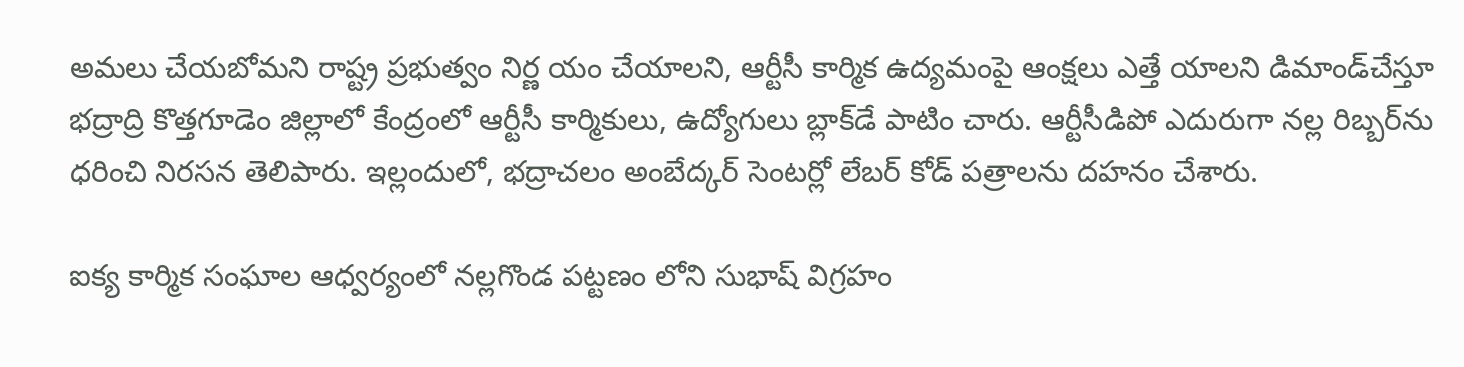అమలు చేయబోమని రాష్ట్ర ప్రభుత్వం నిర్ణ యం చేయాలని, ఆర్టీసీ కార్మిక ఉద్యమంపై ఆంక్షలు ఎత్తే యాలని డిమాండ్‌చేస్తూ భద్రాద్రి కొత్తగూడెం జిల్లాలో కేంద్రంలో ఆర్టీసీ కార్మికులు, ఉద్యోగులు బ్లాక్‌డే పాటిం చారు. ఆర్టీసీడిపో ఎదురుగా నల్ల రిబ్బర్‌ను ధరించి నిరసన తెలిపారు. ఇల్లందులో, భద్రాచలం అంబేద్కర్‌ సెంటర్లో లేబర్‌ కోడ్‌ పత్రాలను దహనం చేశారు.

ఐక్య కార్మిక సంఘాల ఆధ్వర్యంలో నల్లగొండ పట్టణం లోని సుభాష్‌ విగ్రహం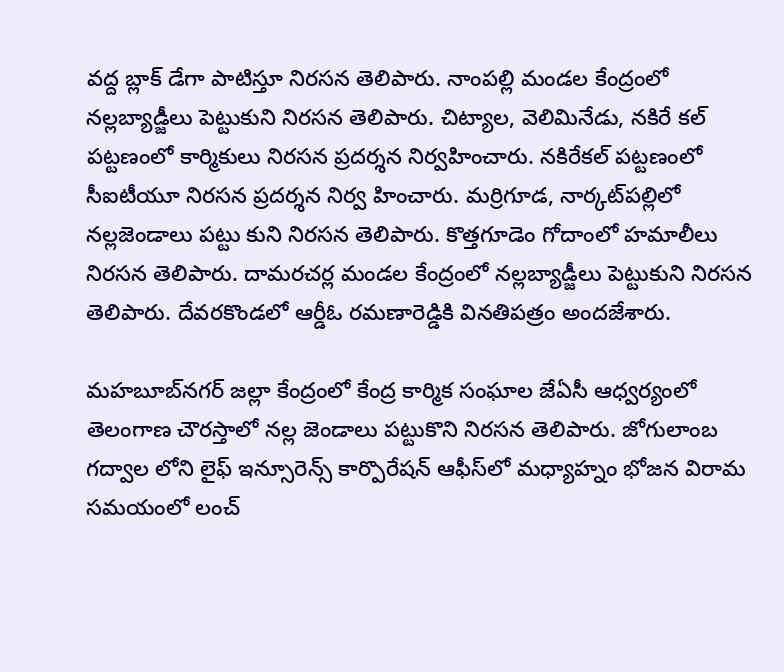వద్ద బ్లాక్‌ డేగా పాటిస్తూ నిరసన తెలిపారు. నాంపల్లి మండల కేంద్రంలో నల్లబ్యాడ్జీలు పెట్టుకుని నిరసన తెలిపారు. చిట్యాల, వెలిమినేడు, నకిరే కల్‌ పట్టణంలో కార్మికులు నిరసన ప్రదర్శన నిర్వహించారు. నకిరేకల్‌ పట్టణంలో సీఐటీయూ నిరసన ప్రదర్శన నిర్వ హించారు. మర్రిగూడ, నార్కట్‌పల్లిలో నల్లజెండాలు పట్టు కుని నిరసన తెలిపారు. కొత్తగూడెం గోదాంలో హమాలీలు నిరసన తెలిపారు. దామరచర్ల మండల కేంద్రంలో నల్లబ్యాడ్జీలు పెట్టుకుని నిరసన తెలిపారు. దేవరకొండలో ఆర్డీఓ రమణారెడ్డికి వినతిపత్రం అందజేశారు.

మహబూబ్‌నగర్‌ జల్లా కేంద్రంలో కేంద్ర కార్మిక సంఘాల జేఏసీ ఆధ్వర్యంలో తెలంగాణ చౌరస్తాలో నల్ల జెండాలు పట్టుకొని నిరసన తెలిపారు. జోగులాంబ గద్వాల లోని లైఫ్‌ ఇన్సూరెన్స్‌ కార్పొరేషన్‌ ఆఫీస్‌లో మధ్యాహ్నం భోజన విరామ సమయంలో లంచ్‌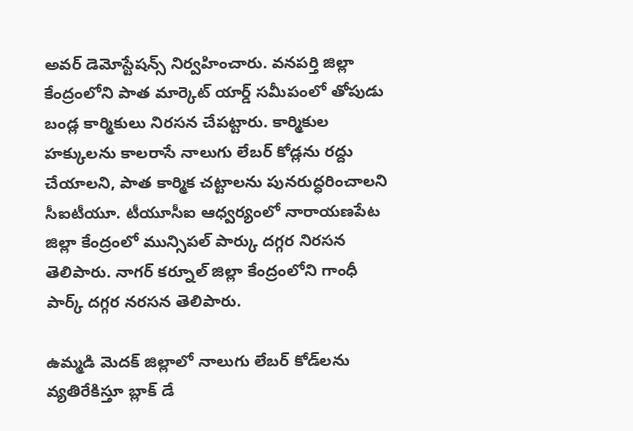అవర్‌ డెమోస్టేషన్స్‌ నిర్వహించారు. వనపర్తి జిల్లా కేంద్రంలోని పాత మార్కెట్‌ యార్డ్‌ సమీపంలో తోపుడు బండ్ల కార్మికులు నిరసన చేపట్టారు. కార్మికుల హక్కులను కాలరాసే నాలుగు లేబర్‌ కోడ్లను రద్దు చేయాలని, పాత కార్మిక చట్టాలను పునరుద్ధరించాలని సీఐటీయూ. టీయూసీఐ ఆధ్వర్యంలో నారాయణపేట జిల్లా కేంద్రంలో మున్సిపల్‌ పార్కు దగ్గర నిరసన తెలిపారు. నాగర్‌ కర్నూల్‌ జిల్లా కేంద్రంలోని గాంధీ పార్క్‌ దగ్గర నరసన తెలిపారు.

ఉమ్మడి మెదక్‌ జిల్లాలో నాలుగు లేబర్‌ కోడ్‌లను వ్యతిరేకిస్తూ బ్లాక్‌ డే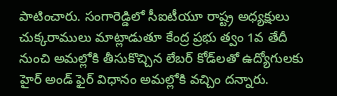పాటించారు. సంగారెడ్డిలో సీఐటీయూ రాష్ట్ర అధ్యక్షులు చుక్కరాములు మాట్లాడుతూ కేంద్ర ప్రభు త్వం 1వ తేదీ నుంచి అమల్లోకి తీసుకొచ్చిన లేబర్‌ కోడ్‌లతో ఉద్యోగులకు హైర్‌ అండ్‌ ఫైర్‌ విధానం అమల్లోకి వచ్చిం దన్నారు.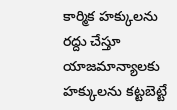కార్మిక హక్కులను రద్దు చేస్తూ యాజమాన్యాలకు హక్కులను కట్టబెట్టే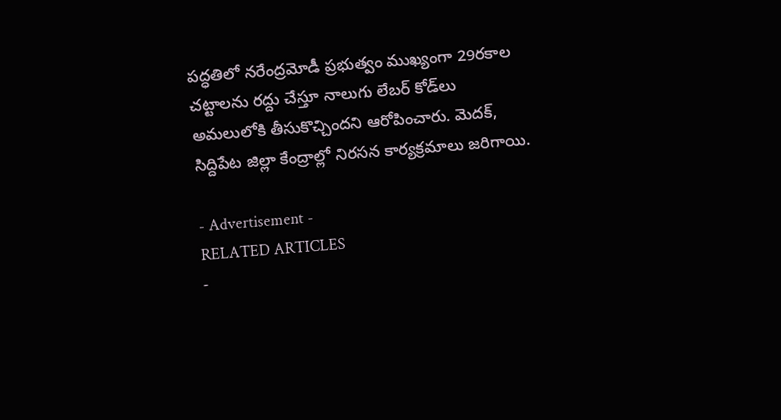పద్ధతిలో నరేంద్రమోడీ ప్రభుత్వం ముఖ్యంగా 29రకాల చట్టాలను రద్దు చేస్తూ నాలుగు లేబర్‌ కోడ్‌లు అమలులోకి తీసుకొచ్చిందని ఆరోపించారు. మెదక్‌, సిద్దిపేట జిల్లా కేంద్రాల్లో నిరసన కార్యక్రమాలు జరిగాయి.

- Advertisement -
RELATED ARTICLES
-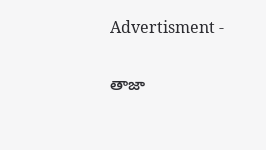Advertisment -

తాజా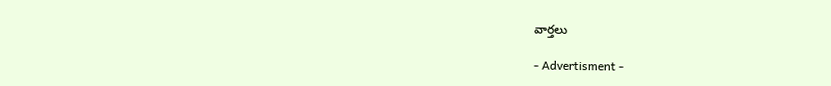వార్తలు

- Advertisment -